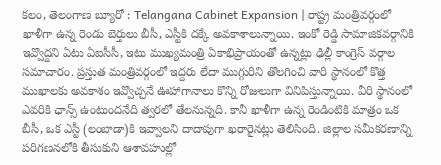కలం, తెలంగాణ బ్యూరో : Telangana Cabinet Expansion | రాష్ట్ర మంత్రివర్గంలో ఖాళీగా ఉన్న రెండు బెర్తులు బీసీ, ఎస్టీకి దక్కే అవకాశాలున్నాయి. ఇంకో రెడ్డి సామాజికవర్గానికి ఇవ్వొద్దని ఏటు ఏఐసీసీ, ఇటు ముఖ్యమంత్రి ఏకాభిప్రాయంతో ఉన్నట్లు ఢిల్లీ కాంగ్రెస్ వర్గాల సమాచారం. ప్రస్తుత మంత్రివర్గంలో ఇద్దరు లేదా ముగ్గురిని తొలగించి వారి స్థానంలో కొత్త ముఖాలకు అవకాశం ఇవ్వొచ్చనే ఊహాగానాలు కొన్ని రోజులుగా వినిపిస్తున్నాయి. వీరి స్థానంలో ఎవరికి ఛాన్స్ ఉంటుందనేది త్వరలో తేలనున్నది. కానీ ఖాళీగా ఉన్న రెండింటికి మాత్రం ఒక బీసీ, ఒక ఎస్టీ (లంబాడా)కి ఇవ్వాలని దాదాపుగా ఖరారైనట్లు తెలిసింది. జిల్లాల సమీకరణాన్ని పరిగణనలోకి తీసుకుని ఆశావహుల్లో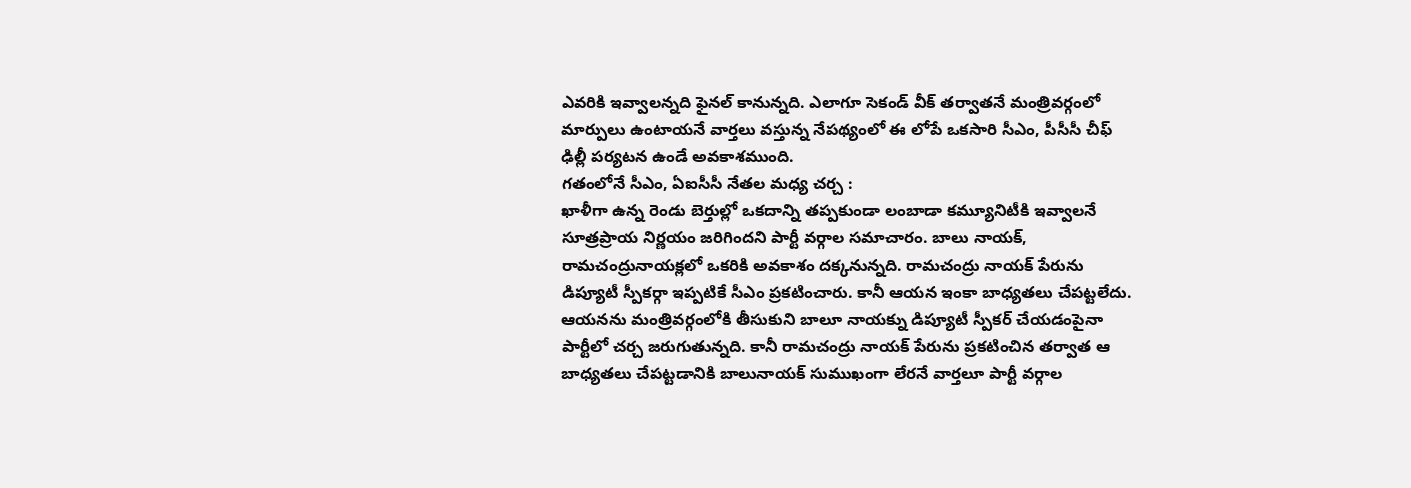ఎవరికి ఇవ్వాలన్నది ఫైనల్ కానున్నది. ఎలాగూ సెకండ్ వీక్ తర్వాతనే మంత్రివర్గంలో మార్పులు ఉంటాయనే వార్తలు వస్తున్న నేపథ్యంలో ఈ లోపే ఒకసారి సీఎం, పీసీసీ చీఫ్ ఢిల్లీ పర్యటన ఉండే అవకాశముంది.
గతంలోనే సీఎం, ఏఐసీసీ నేతల మధ్య చర్చ :
ఖాళీగా ఉన్న రెండు బెర్తుల్లో ఒకదాన్ని తప్పకుండా లంబాడా కమ్యూనిటీకి ఇవ్వాలనే సూత్రప్రాయ నిర్ణయం జరిగిందని పార్టీ వర్గాల సమాచారం. బాలు నాయక్, రామచంద్రునాయక్లలో ఒకరికి అవకాశం దక్కనున్నది. రామచంద్రు నాయక్ పేరును డిప్యూటీ స్పీకర్గా ఇప్పటికే సీఎం ప్రకటించారు. కానీ ఆయన ఇంకా బాధ్యతలు చేపట్టలేదు. ఆయనను మంత్రివర్గంలోకి తీసుకుని బాలూ నాయక్ను డిప్యూటీ స్పీకర్ చేయడంపైనా పార్టీలో చర్చ జరుగుతున్నది. కానీ రామచంద్రు నాయక్ పేరును ప్రకటించిన తర్వాత ఆ బాధ్యతలు చేపట్టడానికి బాలునాయక్ సుముఖంగా లేరనే వార్తలూ పార్టీ వర్గాల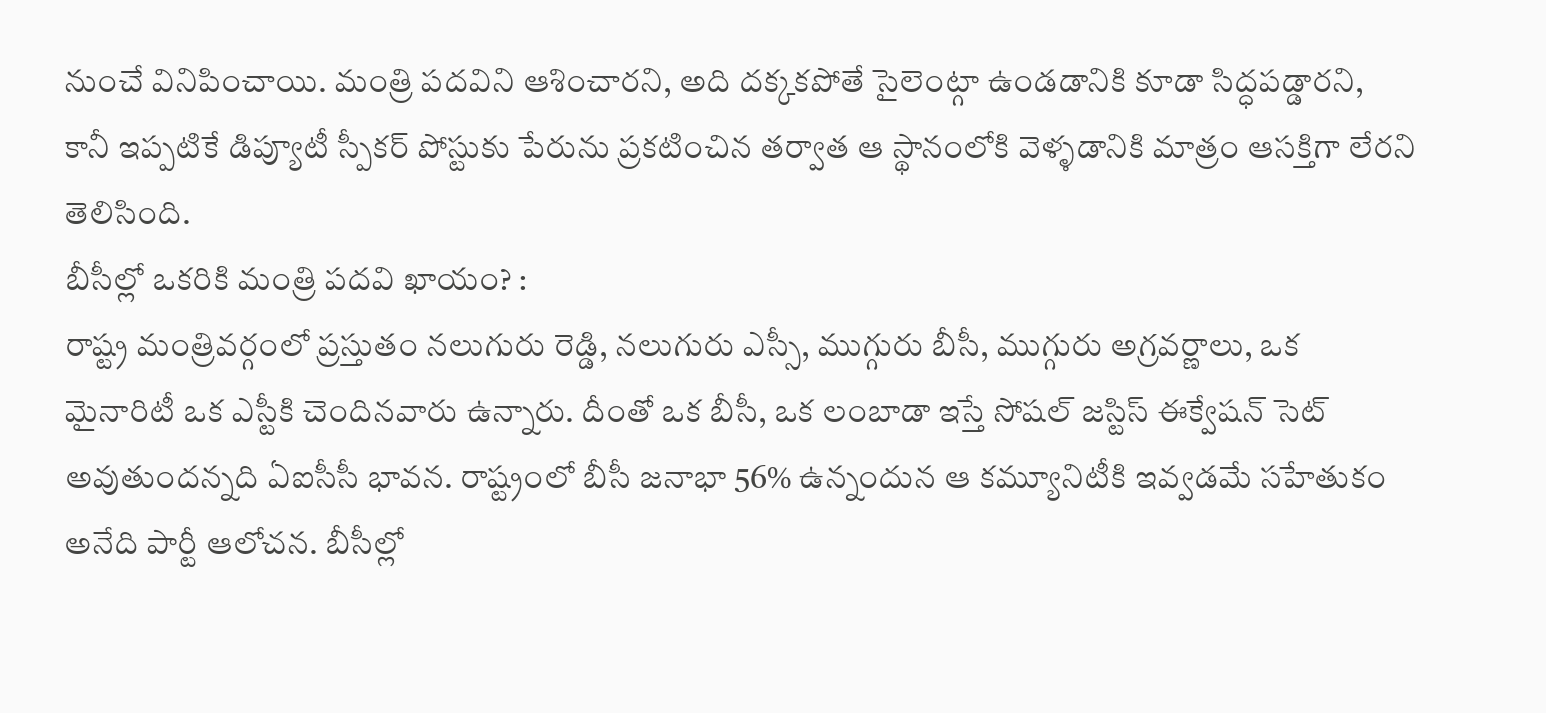నుంచే వినిపించాయి. మంత్రి పదవిని ఆశించారని, అది దక్కకపోతే సైలెంట్గా ఉండడానికి కూడా సిద్ధపడ్డారని, కానీ ఇప్పటికే డిప్యూటీ స్పీకర్ పోస్టుకు పేరును ప్రకటించిన తర్వాత ఆ స్థానంలోకి వెళ్ళడానికి మాత్రం ఆసక్తిగా లేరని తెలిసింది.
బీసీల్లో ఒకరికి మంత్రి పదవి ఖాయం? :
రాష్ట్ర మంత్రివర్గంలో ప్రస్తుతం నలుగురు రెడ్డి, నలుగురు ఎస్సీ, ముగ్గురు బీసీ, ముగ్గురు అగ్రవర్ణాలు, ఒక మైనారిటీ ఒక ఎస్టీకి చెందినవారు ఉన్నారు. దీంతో ఒక బీసీ, ఒక లంబాడా ఇస్తే సోషల్ జస్టిస్ ఈక్వేషన్ సెట్ అవుతుందన్నది ఏఐసీసీ భావన. రాష్ట్రంలో బీసీ జనాభా 56% ఉన్నందున ఆ కమ్యూనిటీకి ఇవ్వడమే సహేతుకం అనేది పార్టీ ఆలోచన. బీసీల్లో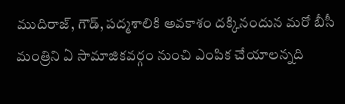ముదిరాజ్, గౌడ్, పద్మశాలికి అవకాశం దక్కినందున మరో బీసీ మంత్రిని ఏ సామాజికవర్గం నుంచి ఎంపిక చేయాలన్నది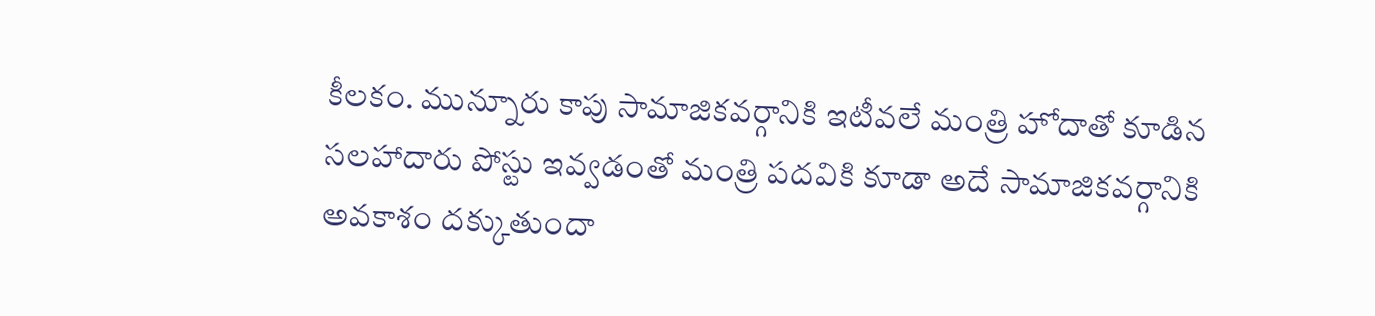కీలకం. మున్నూరు కాపు సామాజికవర్గానికి ఇటీవలే మంత్రి హోదాతో కూడిన సలహాదారు పోస్టు ఇవ్వడంతో మంత్రి పదవికి కూడా అదే సామాజికవర్గానికి అవకాశం దక్కుతుందా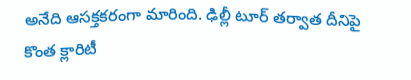అనేది ఆసక్తకరంగా మారింది. ఢిల్లీ టూర్ తర్వాత దీనిపై కొంత క్లారిటీ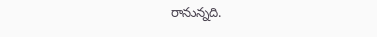రానున్నది.